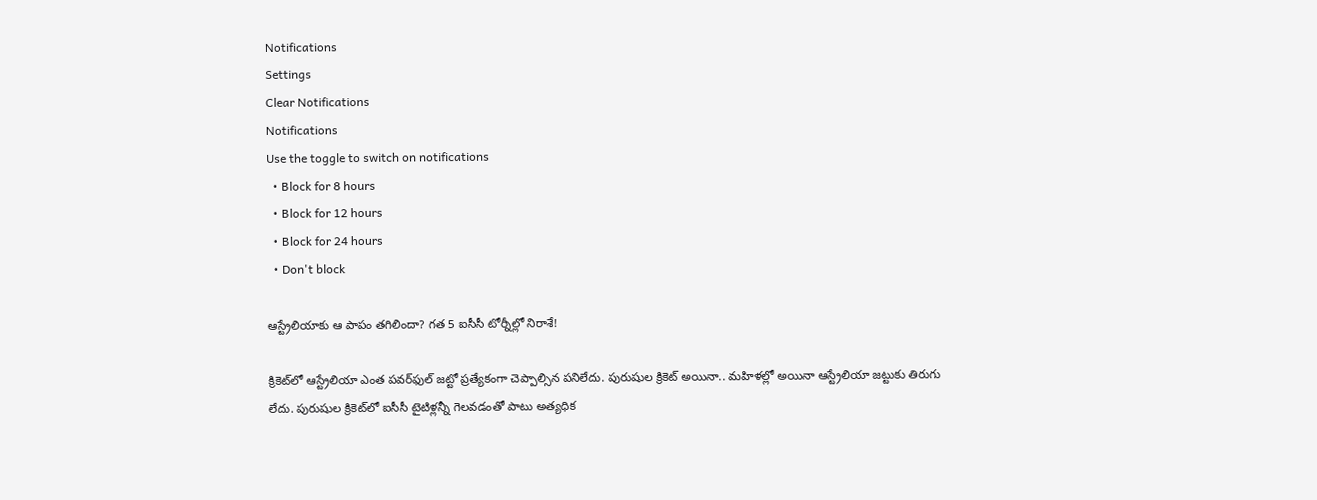Notifications
Settings
Clear Notifications
Notifications
Use the toggle to switch on notifications
  • Block for 8 hours
  • Block for 12 hours
  • Block for 24 hours
  • Don't block

ఆస్ట్రేలియాకు ఆ పాపం తగిలిందా? గత 5 ఐసీసీ టోర్నీల్లో నిరాశే!

క్రికెట్‌లో ఆస్ట్రేలియా ఎంత పవర్‌ఫుల్ జట్టో ప్రత్యేకంగా చెప్పాల్సిన పనిలేదు. పురుషుల క్రికెట్ అయినా.. మహిళల్లో అయినా ఆస్ట్రేలియా జట్టుకు తిరుగు లేదు. పురుషుల క్రికెట్‌లో ఐసీసీ టైటిళ్లన్నీ గెలవడంతో పాటు అత్యధిక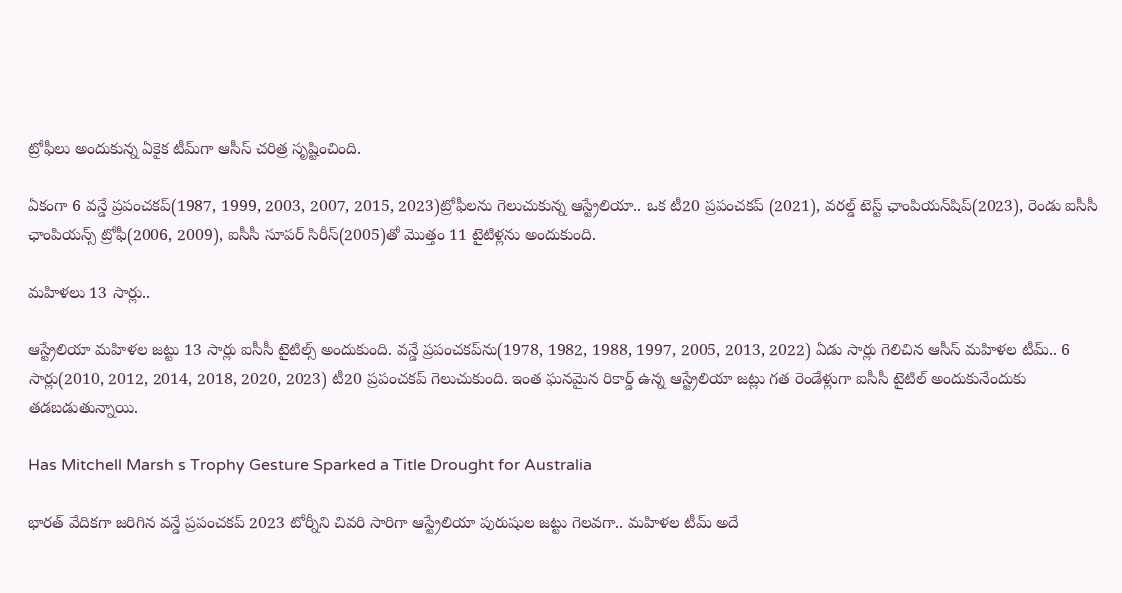ట్రోఫీలు అందుకున్న ఏకైక టీమ్‌గా ఆసీస్ చరిత్ర సృష్టించింది.

ఏకంగా 6 వన్డే ప్రపంచకప్‌(1987, 1999, 2003, 2007, 2015, 2023)ట్రోఫీలను గెలుచుకున్న ఆస్ట్రేలియా.. ఒక టీ20 ప్రపంచకప్ (2021), వరల్డ్ టెస్ట్ ఛాంపియన్‌షిప్(2023), రెండు ఐసీసీ ఛాంపియన్స్ ట్రోఫీ(2006, 2009), ఐసీసీ సూపర్ సిరీస్(2005)తో మొత్తం 11 టైటిళ్లను అందుకుంది.

మహిళలు 13 సార్లు..

ఆస్ట్రేలియా మహిళల జట్టు 13 సార్లు ఐసీసీ టైటిల్స్ అందుకుంది. వన్డే ప్రపంచకప్‌ను(1978, 1982, 1988, 1997, 2005, 2013, 2022) ఏడు సార్లు గెలిచిన ఆసీస్ మహిళల టీమ్.. 6 సార్లు(2010, 2012, 2014, 2018, 2020, 2023) టీ20 ప్రపంచకప్ గెలుచుకుంది. ఇంత ఘనమైన రికార్డ్ ఉన్న ఆస్ట్రేలియా జట్లు గత రెండేళ్లుగా ఐసీసీ టైటిల్ అందుకునేందుకు తడబడుతున్నాయి.

Has Mitchell Marsh s Trophy Gesture Sparked a Title Drought for Australia

భారత్ వేదికగా జరిగిన వన్డే ప్రపంచకప్ 2023 టోర్నీని చివరి సారిగా ఆస్ట్రేలియా పురుషుల జట్టు గెలవగా.. మహిళల టీమ్ అదే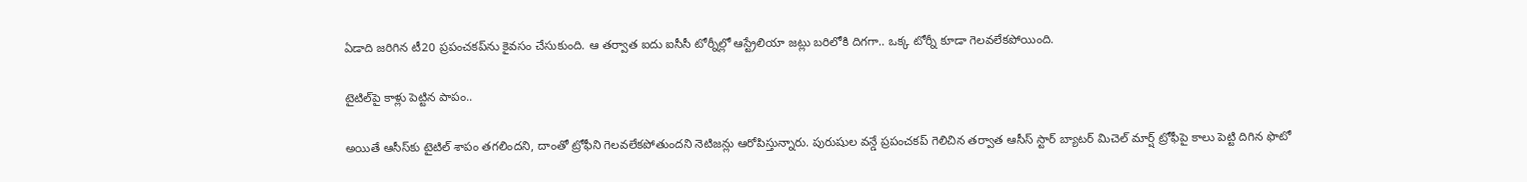ఏడాది జరిగిన టీ20 ప్రపంచకప్‌ను కైవసం చేసుకుంది. ఆ తర్వాత ఐదు ఐసీసీ టోర్నీల్లో ఆస్ట్రేలియా జట్లు బరిలోకి దిగగా.. ఒక్క టోర్నీ కూడా గెలవలేకపోయింది.

టైటిల్‌పై కాళ్లు పెట్టిన పాపం..

అయితే ఆసీస్‌కు టైటిల్ శాపం తగలిందని, దాంతో ట్రోఫీని గెలవలేకపోతుందని నెటిజన్లు ఆరోపిస్తున్నారు. పురుషుల వన్డే ప్రపంచకప్ గెలిచిన తర్వాత ఆసీస్ స్టార్ బ్యాటర్ మిచెల్ మార్ష్ ట్రోఫీపై కాలు పెట్టి దిగిన ఫొటో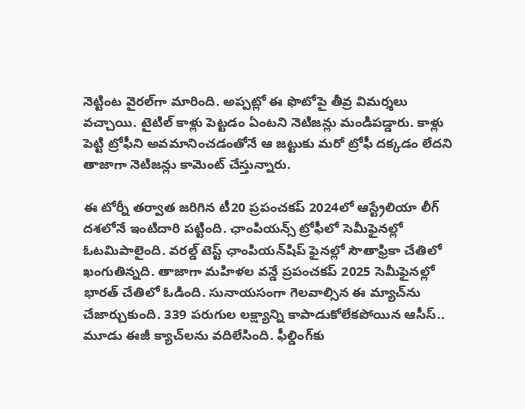నెట్టింట వైరల్‌గా మారింది. అప్పట్లో ఈ ఫొటోపై తీవ్ర విమర్శలు వచ్చాయి. టైటిల్ కాళ్లు పెట్టడం ఏంటని నెటిజన్లు మండిపడ్డారు. కాళ్లు పెట్టి ట్రోఫీని అవమానించడంతోనే ఆ జట్టుకు మరో ట్రోఫీ దక్కడం లేదని తాజాగా నెటిజన్లు కామెంట్ చేస్తున్నారు.

ఈ టోర్నీ తర్వాత జరిగిన టీ20 ప్రపంచకప్ 2024లో ఆస్ట్రేలియా లీగ్ దశలోనే ఇంటిదారి పట్టింది. ఛాంపియన్స్ ట్రోఫీలో సెమీఫైనల్లో ఓటమిపాలైంది. వరల్డ్ టెస్ట్ ఛాంపియన్‌షిప్ ఫైనల్లో సౌతాఫ్రికా చేతిలో ఖంగుతిన్నది. తాజాగా మహిళల వన్డే ప్రపంచకప్ 2025 సెమీఫైనల్లో భారత్ చేతిలో ఓడింది. సునాయసంగా గెలవాల్సిన ఈ మ్యాచ్‌ను చేజార్చుకుంది. 339 పరుగుల లక్ష్యాన్ని కాపాడుకోలేకపోయిన ఆసీస్.. మూడు ఈజీ క్యాచ్‌లను వదిలేసింది. ఫీల్డింగ్‌కు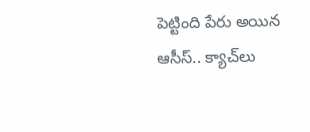పెట్టింది పేరు అయిన ఆసీస్.. క్యాచ్‌లు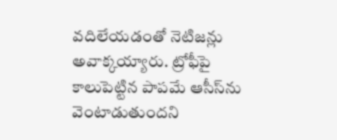వదిలేయడంతో నెటిజన్లు అవాక్కయ్యారు. ట్రోఫీపై కాలుపెట్టిన పాపమే ఆసీస్‌ను వెంటాడుతుందని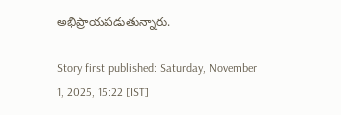అభిప్రాయపడుతున్నారు.

Story first published: Saturday, November 1, 2025, 15:22 [IST]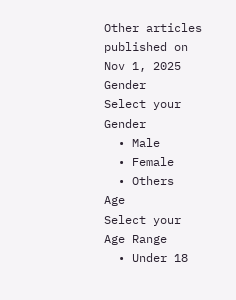Other articles published on Nov 1, 2025
Gender
Select your Gender
  • Male
  • Female
  • Others
Age
Select your Age Range
  • Under 18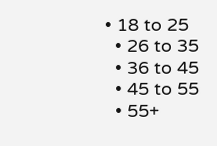• 18 to 25
  • 26 to 35
  • 36 to 45
  • 45 to 55
  • 55+